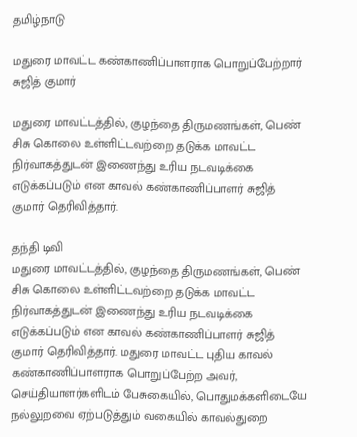தமிழ்நாடு

மதுரை மாவட்ட கண்காணிப்பாளராக பொறுப்பேற்றார் சுஜித் குமார்

மதுரை மாவட்டத்தில், குழந்தை திருமணங்கள், பெண் சிசு கொலை உள்ளிட்டவற்றை தடுக்க மாவட்ட நிர்வாகத்துடன் இணைந்து உரிய நடவடிக்கை எடுக்கப்படும் என காவல் கண்காணிப்பாளர் சுஜித் குமார் தெரிவித்தார்.

தந்தி டிவி
மதுரை மாவட்டத்தில், குழந்தை திருமணங்கள், பெண் சிசு கொலை உள்ளிட்டவற்றை தடுக்க மாவட்ட நிர்வாகத்துடன் இணைந்து உரிய நடவடிக்கை எடுக்கப்படும் என காவல் கண்காணிப்பாளர் சுஜித் குமார் தெரிவித்தார். மதுரை மாவட்ட புதிய காவல் கண்காணிப்பாளராக பொறுப்பேற்ற அவர், செய்தியாளர்களிடம் பேசுகையில், பொதுமக்களிடையே நல்லுறவை ஏற்படுத்தும் வகையில் காவல்துறை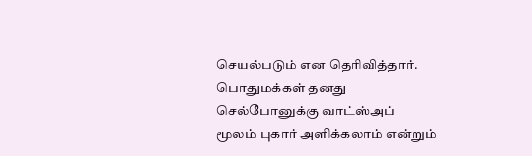செயல்படும் என தெரிவித்தார். பொதுமக்கள் தனது செல்போனுக்கு வாட்ஸ்அப் மூலம் புகார் அளிக்கலாம் என்றும்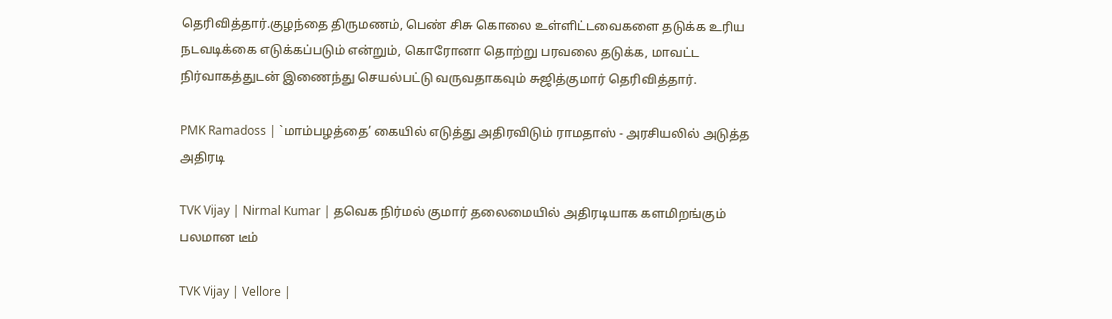தெரிவித்தார்.குழந்தை திருமணம், பெண் சிசு கொலை உள்ளிட்டவைகளை தடுக்க உரிய நடவடிக்கை எடுக்கப்படும் என்றும், கொரோனா தொற்று பரவலை தடுக்க, மாவட்ட நிர்வாகத்துடன் இணைந்து செயல்பட்டு வருவதாகவும் சுஜித்குமார் தெரிவித்தார்.

PMK Ramadoss | `மாம்பழத்தை’ கையில் எடுத்து அதிரவிடும் ராமதாஸ் - அரசியலில் அடுத்த அதிரடி

TVK Vijay | Nirmal Kumar | தவெக நிர்மல் குமார் தலைமையில் அதிரடியாக களமிறங்கும் பலமான டீம்

TVK Vijay | Vellore |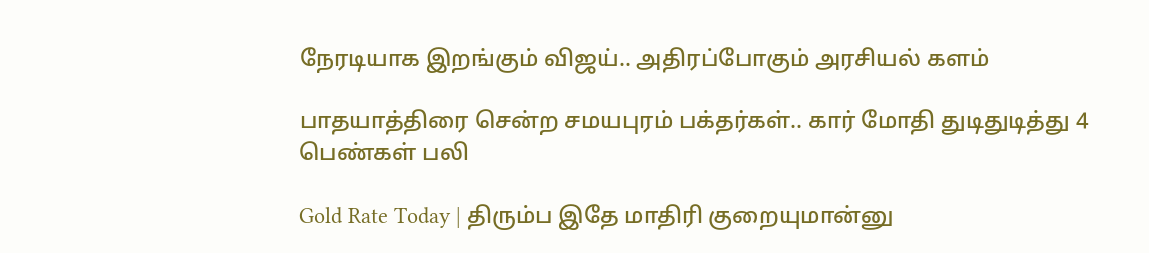நேரடியாக இறங்கும் விஜய்.. அதிரப்போகும் அரசியல் களம்

பாதயாத்திரை சென்ற சமயபுரம் பக்தர்கள்.. கார் மோதி துடிதுடித்து 4 பெண்கள் பலி

Gold Rate Today | திரும்ப இதே மாதிரி குறையுமான்னு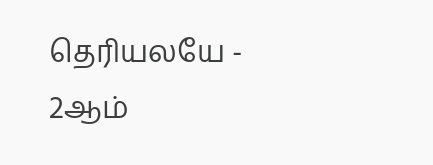தெரியலயே - 2ஆம்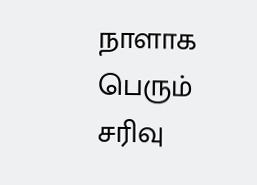நாளாக பெரும் சரிவு